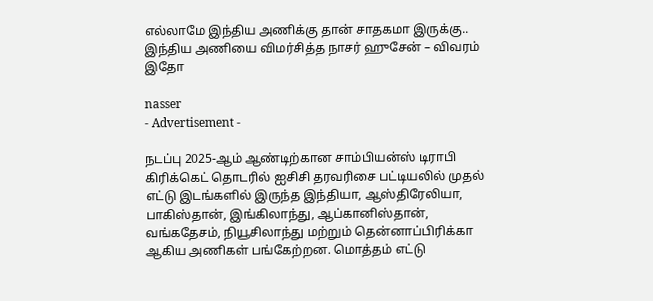எல்லாமே இந்திய அணிக்கு தான் சாதகமா இருக்கு.. இந்திய அணியை விமர்சித்த நாசர் ஹுசேன் – விவரம் இதோ

nasser
- Advertisement -

நடப்பு 2025-ஆம் ஆண்டிற்கான சாம்பியன்ஸ் டிராபி கிரிக்கெட் தொடரில் ஐசிசி தரவரிசை பட்டியலில் முதல் எட்டு இடங்களில் இருந்த இந்தியா, ஆஸ்திரேலியா, பாகிஸ்தான், இங்கிலாந்து, ஆப்கானிஸ்தான், வங்கதேசம், நியூசிலாந்து மற்றும் தென்னாப்பிரிக்கா ஆகிய அணிகள் பங்கேற்றன. மொத்தம் எட்டு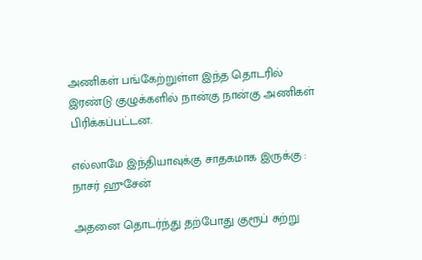அணிகள் பங்கேற்றுள்ள இந்த தொடரில் இரண்டு குழுக்களில் நான்கு நான்கு அணிகள் பிரிக்கப்பட்டன.

எல்லாமே இந்தியாவுக்கு சாதகமாக இருக்கு : நாசர் ஹுசேன்

அதனை தொடர்ந்து தற்போது குரூப் சுற்று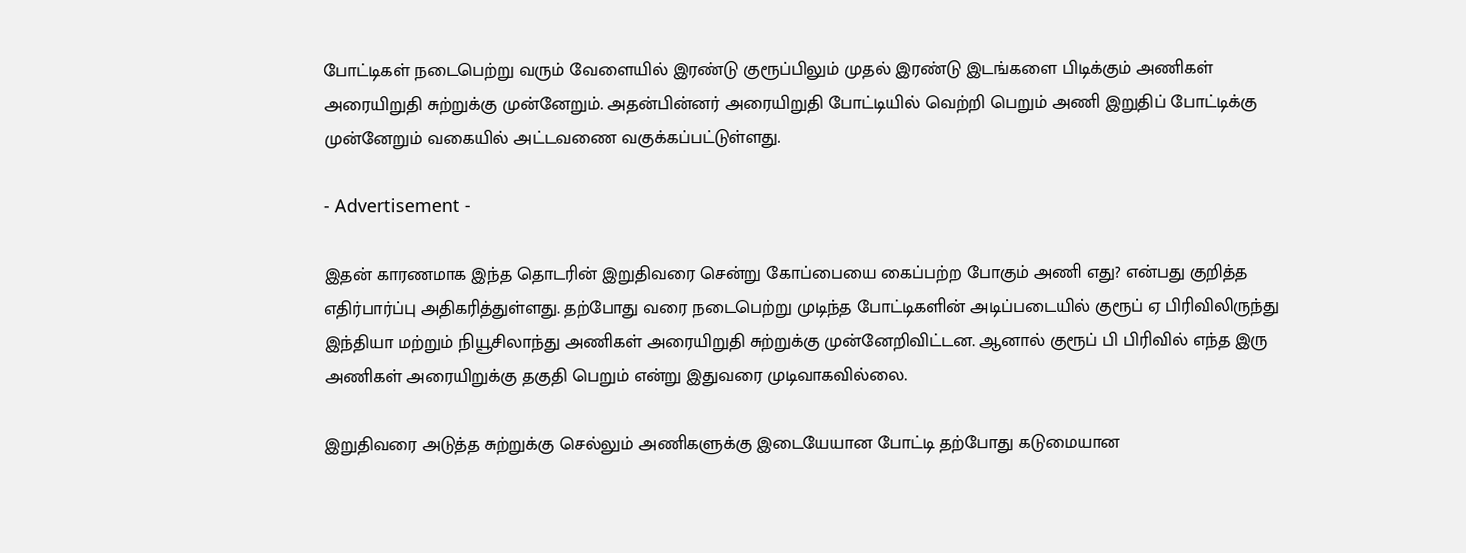போட்டிகள் நடைபெற்று வரும் வேளையில் இரண்டு குரூப்பிலும் முதல் இரண்டு இடங்களை பிடிக்கும் அணிகள் அரையிறுதி சுற்றுக்கு முன்னேறும். அதன்பின்னர் அரையிறுதி போட்டியில் வெற்றி பெறும் அணி இறுதிப் போட்டிக்கு முன்னேறும் வகையில் அட்டவணை வகுக்கப்பட்டுள்ளது.

- Advertisement -

இதன் காரணமாக இந்த தொடரின் இறுதிவரை சென்று கோப்பையை கைப்பற்ற போகும் அணி எது? என்பது குறித்த எதிர்பார்ப்பு அதிகரித்துள்ளது. தற்போது வரை நடைபெற்று முடிந்த போட்டிகளின் அடிப்படையில் குரூப் ஏ பிரிவிலிருந்து இந்தியா மற்றும் நியூசிலாந்து அணிகள் அரையிறுதி சுற்றுக்கு முன்னேறிவிட்டன. ஆனால் குரூப் பி பிரிவில் எந்த இரு அணிகள் அரையிறுக்கு தகுதி பெறும் என்று இதுவரை முடிவாகவில்லை.

இறுதிவரை அடுத்த சுற்றுக்கு செல்லும் அணிகளுக்கு இடையேயான போட்டி தற்போது கடுமையான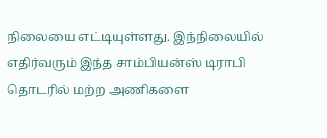நிலையை எட்டியுள்ளது. இந்நிலையில் எதிர்வரும் இந்த சாம்பியன்ஸ் டிராபி தொடரில் மற்ற அணிகளை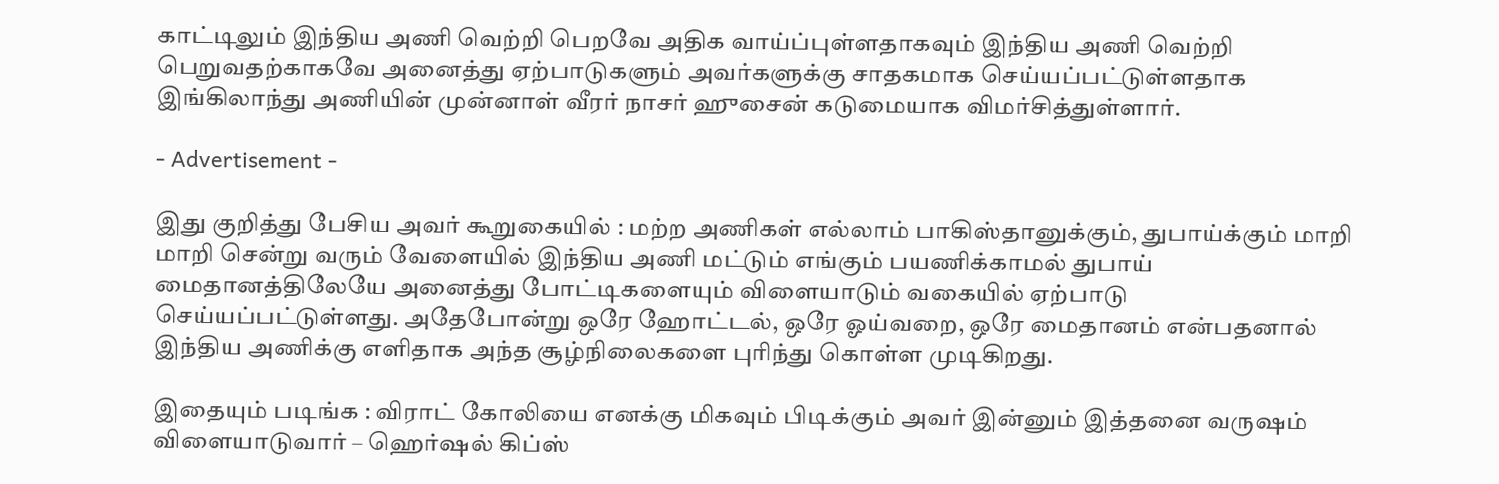காட்டிலும் இந்திய அணி வெற்றி பெறவே அதிக வாய்ப்புள்ளதாகவும் இந்திய அணி வெற்றி பெறுவதற்காகவே அனைத்து ஏற்பாடுகளும் அவர்களுக்கு சாதகமாக செய்யப்பட்டுள்ளதாக இங்கிலாந்து அணியின் முன்னாள் வீரர் நாசர் ஹுசைன் கடுமையாக விமர்சித்துள்ளார்.

- Advertisement -

இது குறித்து பேசிய அவர் கூறுகையில் : மற்ற அணிகள் எல்லாம் பாகிஸ்தானுக்கும், துபாய்க்கும் மாறி மாறி சென்று வரும் வேளையில் இந்திய அணி மட்டும் எங்கும் பயணிக்காமல் துபாய் மைதானத்திலேயே அனைத்து போட்டிகளையும் விளையாடும் வகையில் ஏற்பாடு செய்யப்பட்டுள்ளது. அதேபோன்று ஒரே ஹோட்டல், ஒரே ஓய்வறை, ஒரே மைதானம் என்பதனால் இந்திய அணிக்கு எளிதாக அந்த சூழ்நிலைகளை புரிந்து கொள்ள முடிகிறது.

இதையும் படிங்க : விராட் கோலியை எனக்கு மிகவும் பிடிக்கும் அவர் இன்னும் இத்தனை வருஷம் விளையாடுவார் – ஹெர்ஷல் கிப்ஸ்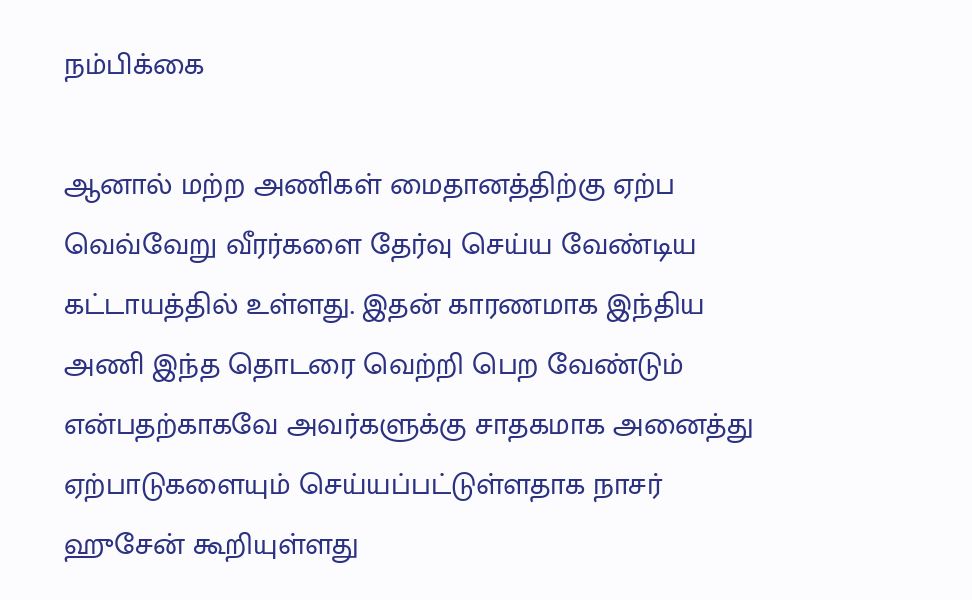நம்பிக்கை

ஆனால் மற்ற அணிகள் மைதானத்திற்கு ஏற்ப வெவ்வேறு வீரர்களை தேர்வு செய்ய வேண்டிய கட்டாயத்தில் உள்ளது. இதன் காரணமாக இந்திய அணி இந்த தொடரை வெற்றி பெற வேண்டும் என்பதற்காகவே அவர்களுக்கு சாதகமாக அனைத்து ஏற்பாடுகளையும் செய்யப்பட்டுள்ளதாக நாசர் ஹுசேன் கூறியுள்ளது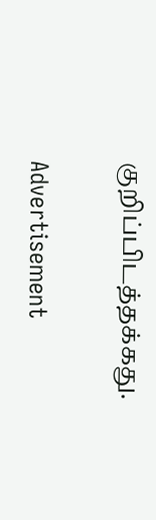குறிப்பிடத்தக்கது.

Advertisement